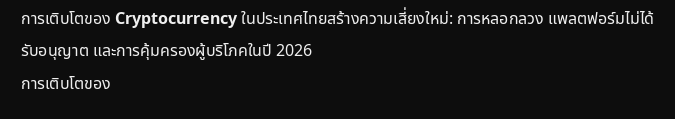การเติบโตของ Cryptocurrency ในประเทศไทยสร้างความเสี่ยงใหม่: การหลอกลวง แพลตฟอร์มไม่ได้รับอนุญาต และการคุ้มครองผู้บริโภคในปี 2026
การเติบโตของ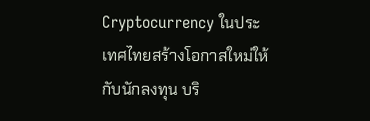Cryptocurrency ในประเทศไทยสร้างโอกาสใหม่ให้กับนักลงทุน บริ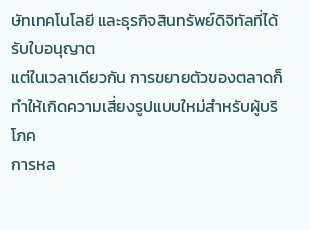ษัทเทคโนโลยี และธุรกิจสินทรัพย์ดิจิทัลที่ได้รับใบอนุญาต
แต่ในเวลาเดียวกัน การขยายตัวของตลาดก็ทำให้เกิดความเสี่ยงรูปแบบใหม่สำหรับผู้บริโภค
การหล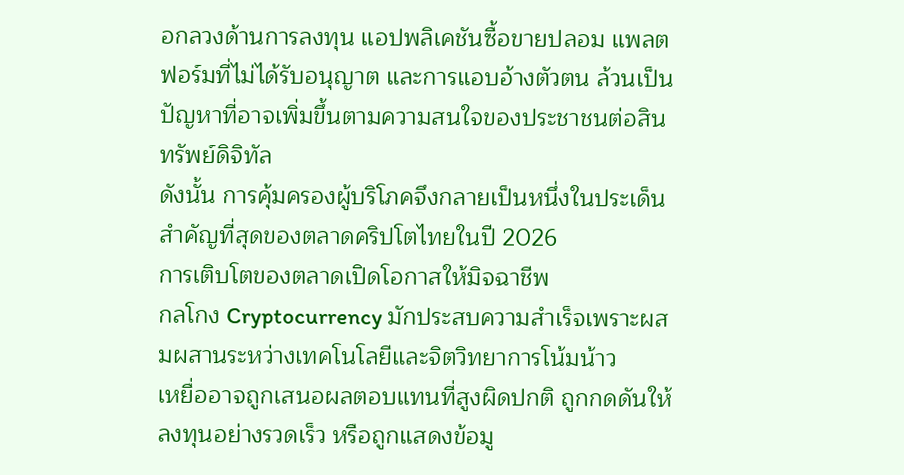อกลวงด้านการลงทุน แอปพลิเคชันซื้อขายปลอม แพลตฟอร์มที่ไม่ได้รับอนุญาต และการแอบอ้างตัวตน ล้วนเป็นปัญหาที่อาจเพิ่มขึ้นตามความสนใจของประชาชนต่อสินทรัพย์ดิจิทัล
ดังนั้น การคุ้มครองผู้บริโภคจึงกลายเป็นหนึ่งในประเด็นสำคัญที่สุดของตลาดคริปโตไทยในปี 2026
การเติบโตของตลาดเปิดโอกาสให้มิจฉาชีพ
กลโกง Cryptocurrency มักประสบความสำเร็จเพราะผสมผสานระหว่างเทคโนโลยีและจิตวิทยาการโน้มน้าว
เหยื่ออาจถูกเสนอผลตอบแทนที่สูงผิดปกติ ถูกกดดันให้ลงทุนอย่างรวดเร็ว หรือถูกแสดงข้อมู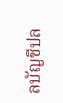ลบัญชีปล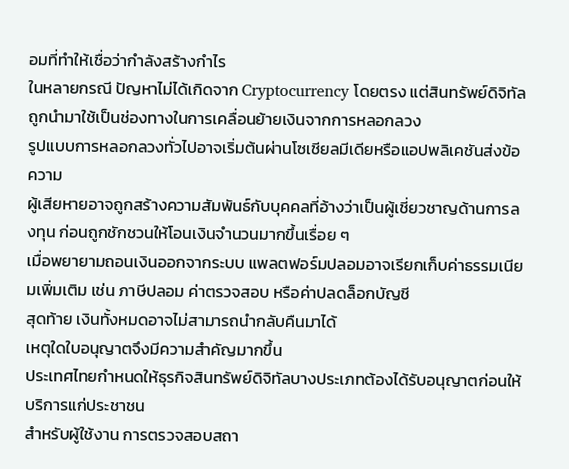อมที่ทำให้เชื่อว่ากำลังสร้างกำไร
ในหลายกรณี ปัญหาไม่ได้เกิดจาก Cryptocurrency โดยตรง แต่สินทรัพย์ดิจิทัลถูกนำมาใช้เป็นช่องทางในการเคลื่อนย้ายเงินจากการหลอกลวง
รูปแบบการหลอกลวงทั่วไปอาจเริ่มต้นผ่านโซเชียลมีเดียหรือแอปพลิเคชันส่งข้อความ
ผู้เสียหายอาจถูกสร้างความสัมพันธ์กับบุคคลที่อ้างว่าเป็นผู้เชี่ยวชาญด้านการลงทุน ก่อนถูกชักชวนให้โอนเงินจำนวนมากขึ้นเรื่อย ๆ
เมื่อพยายามถอนเงินออกจากระบบ แพลตฟอร์มปลอมอาจเรียกเก็บค่าธรรมเนียมเพิ่มเติม เช่น ภาษีปลอม ค่าตรวจสอบ หรือค่าปลดล็อกบัญชี
สุดท้าย เงินทั้งหมดอาจไม่สามารถนำกลับคืนมาได้
เหตุใดใบอนุญาตจึงมีความสำคัญมากขึ้น
ประเทศไทยกำหนดให้ธุรกิจสินทรัพย์ดิจิทัลบางประเภทต้องได้รับอนุญาตก่อนให้บริการแก่ประชาชน
สำหรับผู้ใช้งาน การตรวจสอบสถา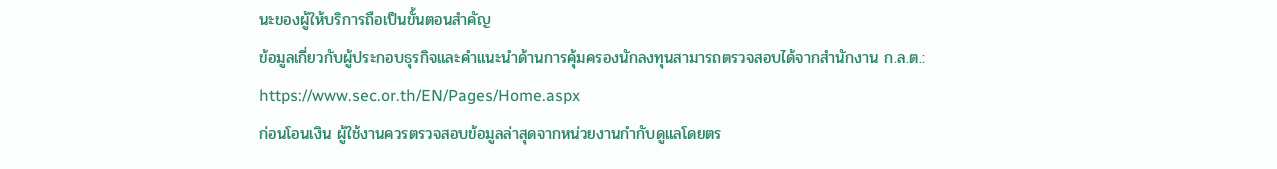นะของผู้ให้บริการถือเป็นขั้นตอนสำคัญ
ข้อมูลเกี่ยวกับผู้ประกอบธุรกิจและคำแนะนำด้านการคุ้มครองนักลงทุนสามารถตรวจสอบได้จากสำนักงาน ก.ล.ต.:
https://www.sec.or.th/EN/Pages/Home.aspx
ก่อนโอนเงิน ผู้ใช้งานควรตรวจสอบข้อมูลล่าสุดจากหน่วยงานกำกับดูแลโดยตร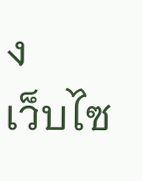ง
เว็บไซ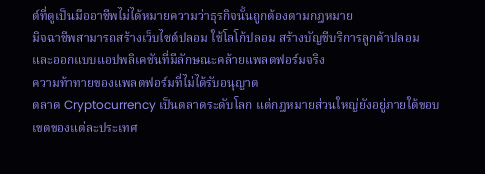ต์ที่ดูเป็นมืออาชีพไม่ได้หมายความว่าธุรกิจนั้นถูกต้องตามกฎหมาย
มิจฉาชีพสามารถสร้างเว็บไซต์ปลอม ใช้โลโก้ปลอม สร้างบัญชีบริการลูกค้าปลอม และออกแบบแอปพลิเคชันที่มีลักษณะคล้ายแพลตฟอร์มจริง
ความท้าทายของแพลตฟอร์มที่ไม่ได้รับอนุญาต
ตลาด Cryptocurrency เป็นตลาดระดับโลก แต่กฎหมายส่วนใหญ่ยังอยู่ภายใต้ขอบเขตของแต่ละประเทศ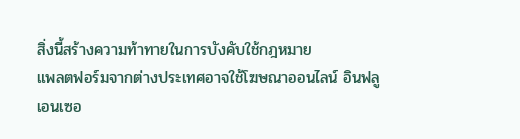สิ่งนี้สร้างความท้าทายในการบังคับใช้กฎหมาย
แพลตฟอร์มจากต่างประเทศอาจใช้โฆษณาออนไลน์ อินฟลูเอนเซอ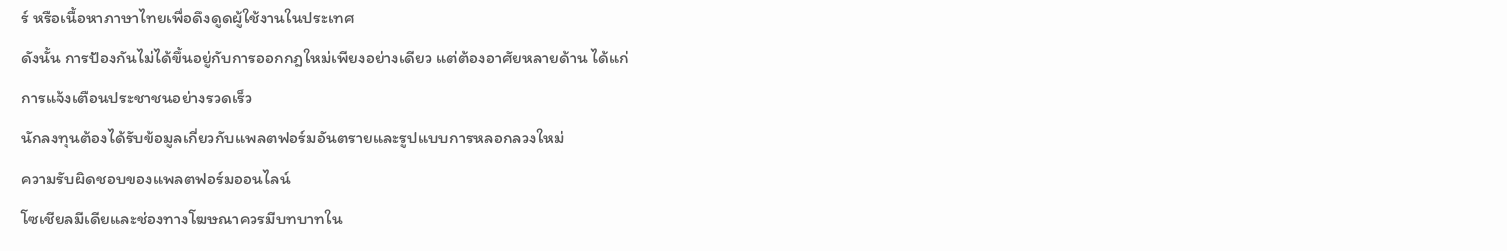ร์ หรือเนื้อหาภาษาไทยเพื่อดึงดูดผู้ใช้งานในประเทศ
ดังนั้น การป้องกันไม่ได้ขึ้นอยู่กับการออกกฎใหม่เพียงอย่างเดียว แต่ต้องอาศัยหลายด้าน ได้แก่
การแจ้งเตือนประชาชนอย่างรวดเร็ว
นักลงทุนต้องได้รับข้อมูลเกี่ยวกับแพลตฟอร์มอันตรายและรูปแบบการหลอกลวงใหม่
ความรับผิดชอบของแพลตฟอร์มออนไลน์
โซเชียลมีเดียและช่องทางโฆษณาควรมีบทบาทใน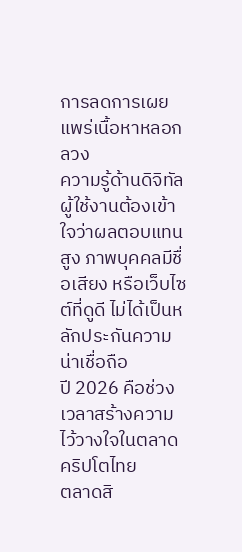การลดการเผยแพร่เนื้อหาหลอกลวง
ความรู้ด้านดิจิทัล
ผู้ใช้งานต้องเข้าใจว่าผลตอบแทนสูง ภาพบุคคลมีชื่อเสียง หรือเว็บไซต์ที่ดูดี ไม่ได้เป็นหลักประกันความน่าเชื่อถือ
ปี 2026 คือช่วงเวลาสร้างความไว้วางใจในตลาดคริปโตไทย
ตลาดสิ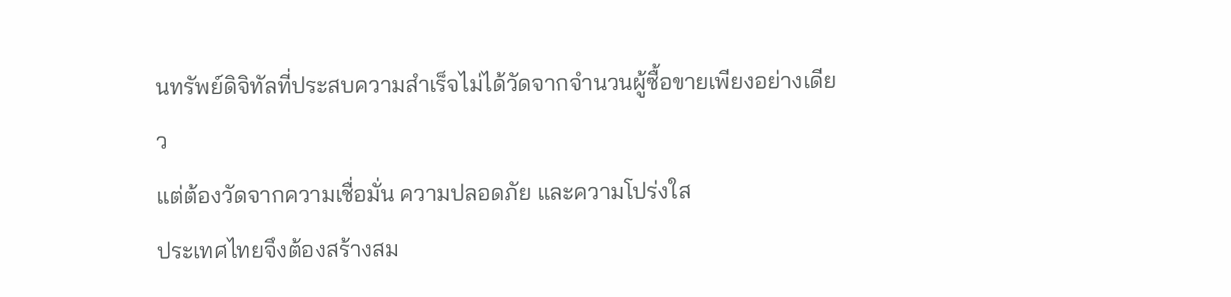นทรัพย์ดิจิทัลที่ประสบความสำเร็จไม่ได้วัดจากจำนวนผู้ซื้อขายเพียงอย่างเดียว
แต่ต้องวัดจากความเชื่อมั่น ความปลอดภัย และความโปร่งใส
ประเทศไทยจึงต้องสร้างสม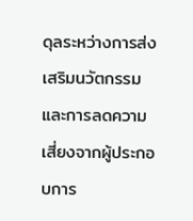ดุลระหว่างการส่งเสริมนวัตกรรมและการลดความเสี่ยงจากผู้ประกอบการ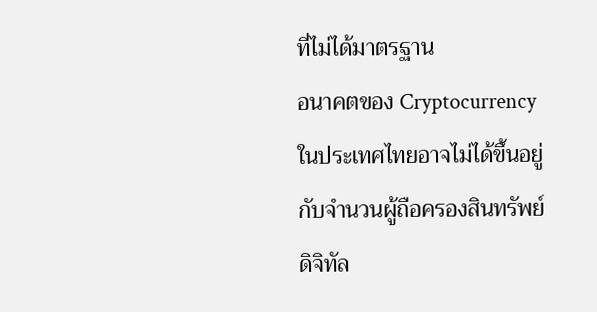ที่ไม่ได้มาตรฐาน
อนาคตของ Cryptocurrency ในประเทศไทยอาจไม่ได้ขึ้นอยู่กับจำนวนผู้ถือครองสินทรัพย์ดิจิทัล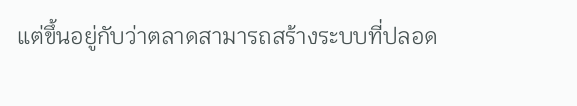แต่ขึ้นอยู่กับว่าตลาดสามารถสร้างระบบที่ปลอด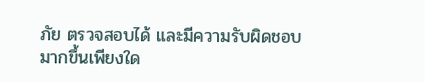ภัย ตรวจสอบได้ และมีความรับผิดชอบมากขึ้นเพียงใด